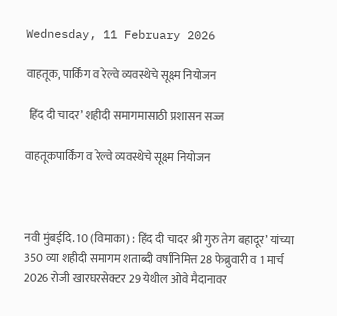Wednesday, 11 February 2026

वाहतूक, पार्किंग व रेल्वे व्यवस्थेचे सूक्ष्म नियोजन

 हिंद दी चादर’ शहीदी समागमासाठी प्रशासन सज्ज

वाहतूकपार्किंग व रेल्वे व्यवस्थेचे सूक्ष्म नियोजन



नवी मुंबईदि. 10 (विमाका) : हिंद दी चादर श्री गुरु तेग बहादूर’ यांच्या 350 व्या शहीदी समागम शताब्दी वर्षानिमित्त 28 फेब्रुवारी व 1 मार्च 2026 रोजी खारघरसेक्टर 29 येथील ओवे मैदानावर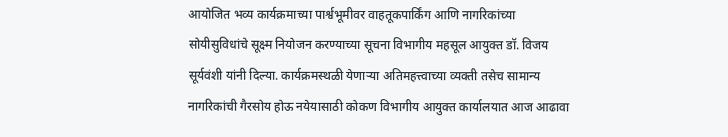आयोजित भव्य कार्यक्रमाच्या पार्श्वभूमीवर वाहतूकपार्किंग आणि नागरिकांच्या सोयीसुविधांचे सूक्ष्म नियोजन करण्याच्या सूचना विभागीय महसूल आयुक्त डॉ. विजय सूर्यवंशी यांनी दिल्या. कार्यक्रमस्थळी येणाऱ्या अतिमहत्त्वाच्या व्यक्ती तसेच सामान्य नागरिकांची गैरसोय होऊ नयेयासाठी कोकण विभागीय आयुक्त कार्यालयात आज आढावा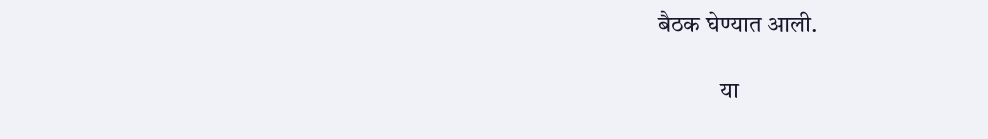बैठक घेण्यात आली.

             या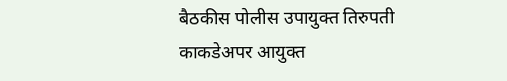बैठकीस पोलीस उपायुक्त तिरुपती काकडेअपर आयुक्त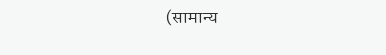(सामान्य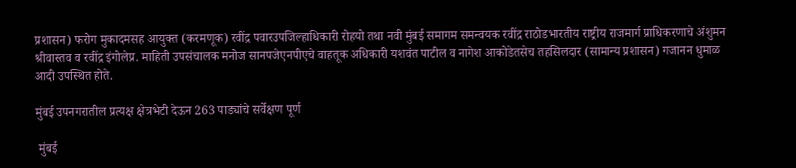प्रशासन) फरोग मुकादमसह आयुक्त (करमणूक) रवींद्र पवारउपजिल्हाधिकारी रोहयो तथा नवी मुंबई समागम समन्वयक रवींद्र राठोडभारतीय राष्ट्रीय राजमार्ग प्राधिकरणाचे अंशुमन श्रीवास्तव व रवींद्र इंगोलेप्र. माहिती उपसंचालक मनोज सानपजेएनपीएचे वाहतूक अधिकारी यशवंत पाटील व नागेश आकोडेतसेच तहसिलदार (सामान्य प्रशासन) गजानन धुमाळ आदी उपस्थित होते.

मुंबई उपनगरातील प्रत्यक्ष क्षेत्रभेटी देऊन 263 पाड्यांचे सर्वेक्षण पूर्ण

 मुंबई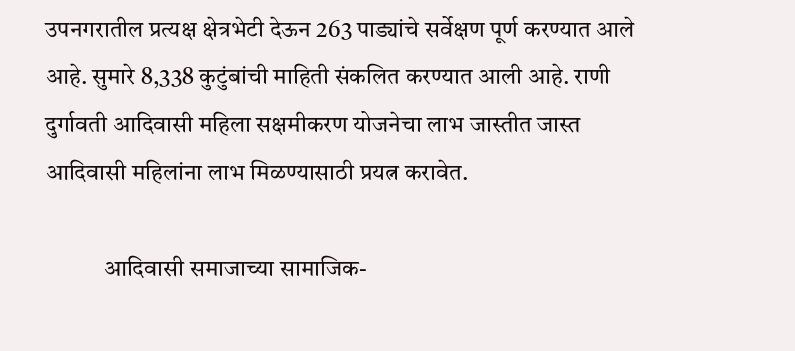उपनगरातील प्रत्यक्ष क्षेत्रभेटी देऊन 263 पाड्यांचे सर्वेक्षण पूर्ण करण्यात आले आहे. सुमारे 8,338 कुटुंबांची माहिती संकलित करण्यात आली आहे. राणी दुर्गावती आदिवासी महिला सक्षमीकरण योजनेचा लाभ जास्तीत जास्त आदिवासी महिलांना लाभ मिळण्यासाठी प्रयत्न करावेत.

            आदिवासी समाजाच्या सामाजिक-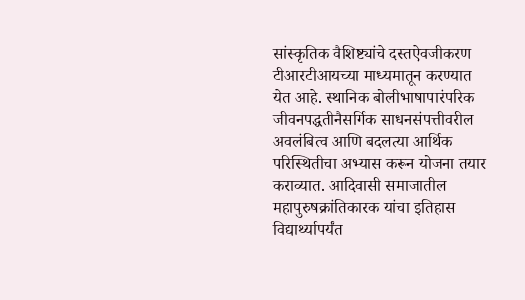सांस्कृतिक वैशिष्ट्यांचे दस्तऐवजीकरण टीआरटीआयच्या माध्यमातून करण्यात येत आहे. स्थानिक बोलीभाषापारंपरिक जीवनपद्धतीनैसर्गिक साधनसंपत्तीवरील अवलंबित्व आणि बदलत्या आर्थिक परिस्थितीचा अभ्यास करून योजना तयार कराव्यात. आदिवासी समाजातील महापुरुषक्रांतिकारक यांचा इतिहास विद्यार्थ्यापर्यंत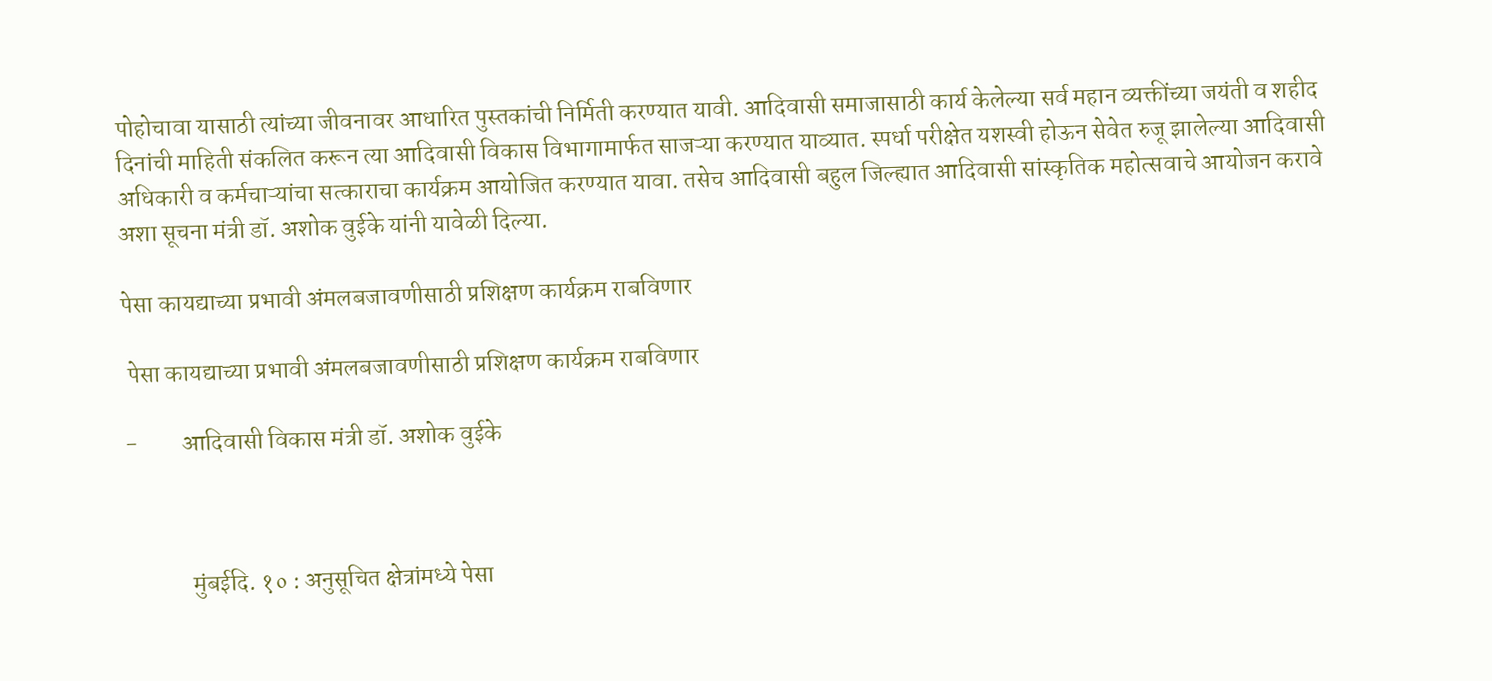पोहोचावा यासाठी त्यांच्या जीवनावर आधारित पुस्तकांची निर्मिती करण्यात यावी. आदिवासी समाजासाठी कार्य केलेल्या सर्व महान व्यक्तींच्या जयंती व शहीद दिनांची माहिती संकलित करून त्या आदिवासी विकास विभागामार्फत साजऱ्या करण्यात याव्यात. स्पर्धा परीक्षेत यशस्वी होऊन सेवेत रुजू झालेल्या आदिवासी अधिकारी व कर्मचाऱ्यांचा सत्काराचा कार्यक्रम आयोजित करण्यात यावा. तसेच आदिवासी बहुल जिल्ह्यात आदिवासी सांस्कृतिक महोत्सवाचे आयोजन करावे अशा सूचना मंत्री डॉ. अशोक वुईके यांनी यावेळी दिल्या.

पेसा कायद्याच्या प्रभावी अंमलबजावणीसाठी प्रशिक्षण कार्यक्रम राबविणार

 पेसा कायद्याच्या प्रभावी अंमलबजावणीसाठी प्रशिक्षण कार्यक्रम राबविणार

-         आदिवासी विकास मंत्री डॉ. अशोक वुईके



             मुंबईदि. १० : अनुसूचित क्षेत्रांमध्ये पेसा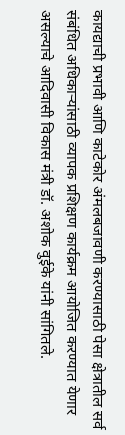कायद्याची प्रभावी आणि काटेकोर अंमलबजावणी करण्यासाठी पेसा क्षेत्रातील सर्व संबंधित अधिकाऱ्यांसाठी व्यापक प्रशिक्षण कार्यक्रम आयोजित करण्यात येणार असल्याचे आदिवासी विकास मंत्री डॉ. अशोक वुईके यांनी सांगितले.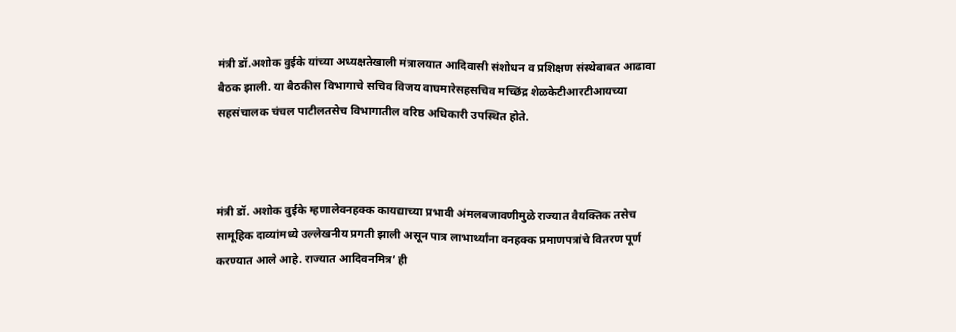मंत्री डॉ.अशोक वुईके यांच्या अध्यक्षतेखाली मंत्रालयात आदिवासी संशोधन व प्रशिक्षण संस्थेबाबत आढावा बैठक झाली. या बैठकीस विभागाचे सचिव विजय वाघमारेसहसचिव मच्छिंद्र शेळकेटीआरटीआयच्या सहसंचालक चंचल पाटीलतसेच विभागातील वरिष्ठ अधिकारी उपस्थित होते.



मंत्री डॉ. अशोक वुईके म्हणालेवनहक्क कायद्याच्या प्रभावी अंमलबजावणीमुळे राज्यात वैयक्तिक तसेच सामूहिक दाव्यांमध्ये उल्लेखनीय प्रगती झाली असून पात्र लाभार्थ्यांना वनहक्क प्रमाणपत्रांचे वितरण पूर्ण करण्यात आले आहे. राज्यात आदिवनमित्र’ ही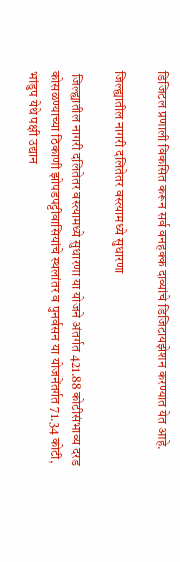डिजिटल प्रणाली विकसित करून सर्व वनहक्क दाव्यांचे डिजिटायझेशन करण्यात येत आहे.

जिल्ह्यातील नागरी दलितेतर वस्त्यामध्ये सुधारणा

 जिल्ह्यातील नागरी दलितेतर वस्त्यामध्ये सुधारणा या योजने अंतर्गत 421.88 कोटीसंभाव्य दरड कोसळण्याच्या ठिकाणी झोपडपट्टीवासियांचे स्थलांतर व पुनर्वसन या योजनेंतर्गत 71.34 कोटी,  भांडुप येथे पक्षी उद्यान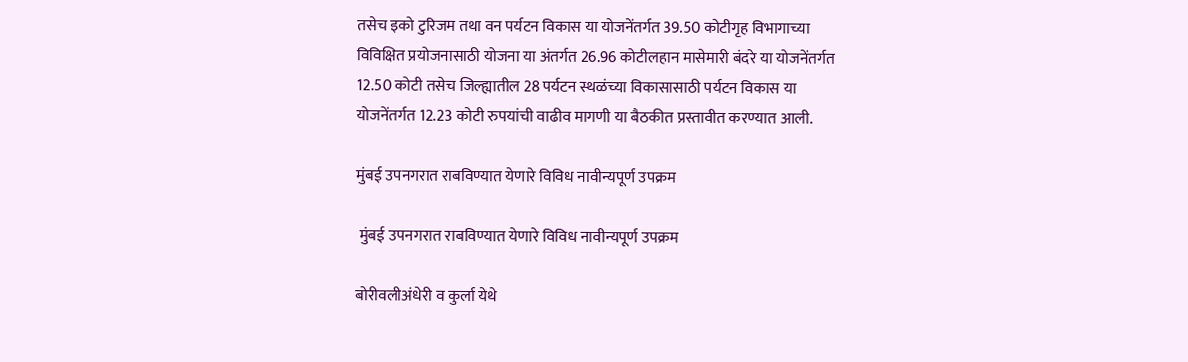तसेच इको टुरिजम तथा वन पर्यटन विकास या योजनेंतर्गत 39.50 कोटीगृह विभागाच्या विविक्षित प्रयोजनासाठी योजना या अंतर्गत 26.96 कोटीलहान मासेमारी बंदरे या योजनेंतर्गत 12.50 कोटी तसेच जिल्ह्यातील 28 पर्यटन स्थळंच्या विकासासाठी पर्यटन विकास या योजनेंतर्गत 12.23 कोटी रुपयांची वाढीव मागणी या बैठकीत प्रस्तावीत करण्यात आली.

मुंबई उपनगरात राबविण्यात येणारे विविध नावीन्यपूर्ण उपक्रम

 मुंबई उपनगरात राबविण्यात येणारे विविध नावीन्यपूर्ण उपक्रम

बोरीवलीअंधेरी व कुर्ला येथे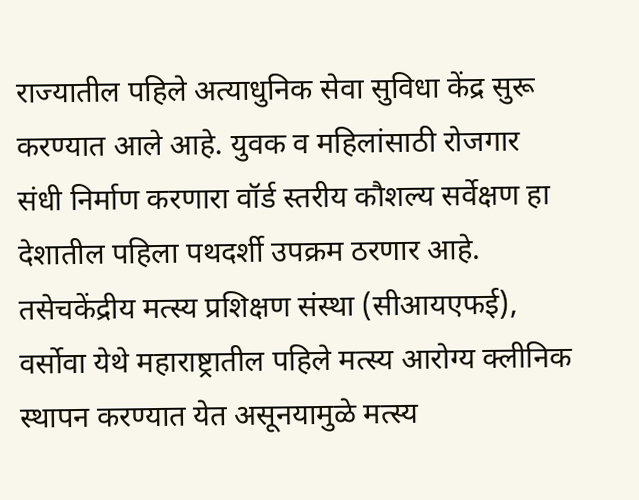राज्यातील पहिले अत्याधुनिक सेवा सुविधा केंद्र सुरू करण्यात आले आहे. युवक व महिलांसाठी रोजगार संधी निर्माण करणारा वॉर्ड स्तरीय कौशल्य सर्वेक्षण हा देशातील पहिला पथदर्शी उपक्रम ठरणार आहे. तसेचकेंद्रीय मत्स्य प्रशिक्षण संस्था (सीआयएफई), वर्सोवा येथे महाराष्ट्रातील पहिले मत्स्य आरोग्य क्लीनिक स्थापन करण्यात येत असूनयामुळे मत्स्य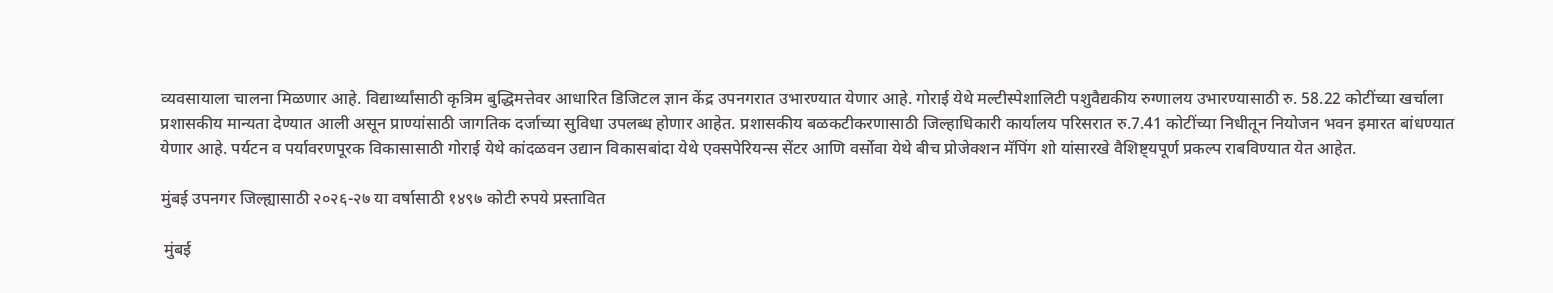व्यवसायाला चालना मिळणार आहे. विद्यार्थ्यांसाठी कृत्रिम बुद्धिमत्तेवर आधारित डिजिटल ज्ञान केंद्र उपनगरात उभारण्यात येणार आहे. गोराई येथे मल्टीस्पेशालिटी पशुवैद्यकीय रुग्णालय उभारण्यासाठी रु. 58.22 कोटींच्या खर्चाला प्रशासकीय मान्यता देण्यात आली असून प्राण्यांसाठी जागतिक दर्जाच्या सुविधा उपलब्ध होणार आहेत. प्रशासकीय बळकटीकरणासाठी जिल्हाधिकारी कार्यालय परिसरात रु.7.41 कोटींच्या निधीतून नियोजन भवन इमारत बांधण्यात येणार आहे. पर्यटन व पर्यावरणपूरक विकासासाठी गोराई येथे कांदळवन उद्यान विकासबांदा येथे एक्सपेरियन्स सेंटर आणि वर्सोवा येथे बीच प्रोजेक्शन मॅपिंग शो यांसारखे वैशिष्ट्यपूर्ण प्रकल्प राबविण्यात येत आहेत.

मुंबई उपनगर जिल्ह्यासाठी २०२६-२७ या वर्षासाठी १४९७ कोटी रुपये प्रस्तावित

 मुंबई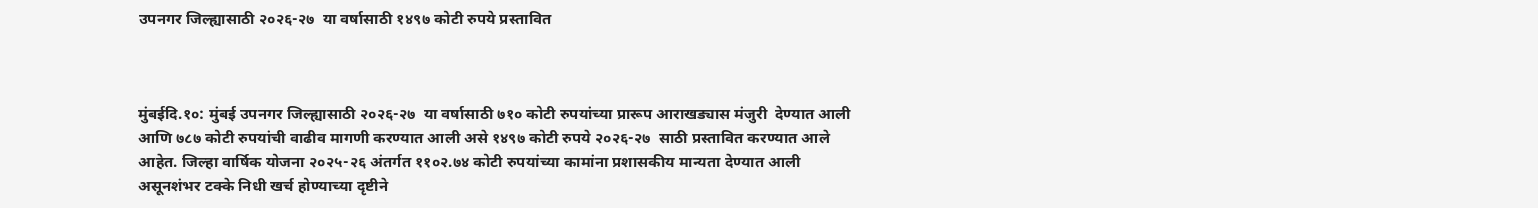उपनगर जिल्ह्यासाठी २०२६-२७  या वर्षासाठी १४९७ कोटी रुपये प्रस्तावित



मुंबईदि.१०: मुंबई उपनगर जिल्ह्यासाठी २०२६-२७  या वर्षासाठी ७१० कोटी रुपयांच्या प्रारूप आराखड्यास मंजुरी  देण्यात आली आणि ७८७ कोटी रुपयांची वाढीव मागणी करण्यात आली असे १४९७ कोटी रुपये २०२६-२७  साठी प्रस्तावित करण्यात आले आहेत. जिल्हा वार्षिक योजना २०२५-२६ अंतर्गत ११०२.७४ कोटी रुपयांच्या कामांना प्रशासकीय मान्यता देण्यात आली असूनशंभर टक्के निधी खर्च होण्याच्या दृष्टीने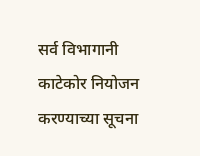सर्व विभागानी काटेकोर नियोजन करण्याच्या सूचना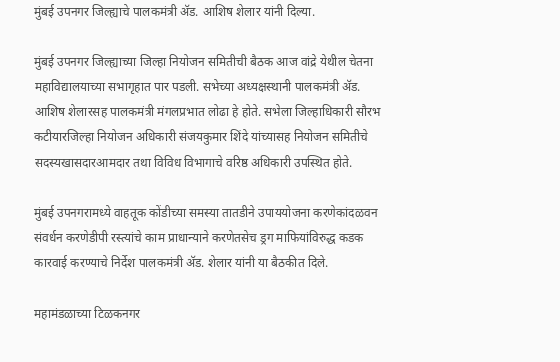मुंबई उपनगर जिल्ह्याचे पालकमंत्री ॲड. आशिष शेलार यांनी दिल्या.

मुंबई उपनगर जिल्ह्याच्या जिल्हा नियोजन समितीची बैठक आज वांद्रे येथील चेतना महाविद्यालयाच्या सभागृहात पार पडली. सभेच्या अध्यक्षस्थानी पालकमंत्री ॲड. आशिष शेलारसह पालकमंत्री मंगलप्रभात लोढा हे होते. सभेला जिल्हाधिकारी सौरभ कटीयारजिल्हा नियोजन अधिकारी संजयकुमार शिंदे यांच्यासह नियोजन समितीचे सदस्यखासदारआमदार तथा विविध विभागाचे वरिष्ठ अधिकारी उपस्थित होते.

मुंबई उपनगरामध्ये वाहतूक कोंडीच्या समस्या तातडीने उपाययोजना करणेकांदळवन संवर्धन करणेडीपी रस्त्यांचे काम प्राधान्याने करणेतसेच ड्रग माफियांविरुद्ध कडक कारवाई करण्याचे निर्देश पालकमंत्री ॲड. शेलार यांनी या बैठकीत दिले.

महामंडळाच्या टिळकनगर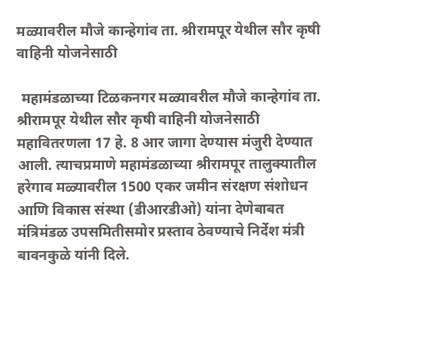मळ्यावरील मौजे कान्हेगांव ता. श्रीरामपूर येथील सौर कृषी वाहिनी योजनेसाठी

 महामंडळाच्या टिळकनगर मळ्यावरील मौजे कान्हेगांव ता. श्रीरामपूर येथील सौर कृषी वाहिनी योजनेसाठी महावितरणला 17 हे. 8 आर जागा देण्यास मंजुरी देण्यात आली. त्याचप्रमाणे महामंडळाच्या श्रीरामपूर तालुक्यातील हरेगाव मळ्यावरील 1500 एकर जमीन संरक्षण संशोधन आणि विकास संस्था (डीआरडीओ) यांना देणेबाबत मंत्रिमंडळ उपसमितीसमोर प्रस्ताव ठेवण्याचे निर्देश मंत्री बावनकुळे यांनी दिले.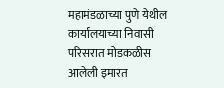महामंडळाच्या पुणे येथील कार्यालयाच्या निवासी परिसरात मोडकळीस आलेली इमारत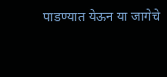पाडण्यात येऊन या जागेचे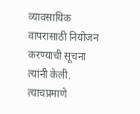व्यावसायिक वापरासाठी नियोजन करण्याची सूचना त्यांनी केली. त्याचप्रमाणे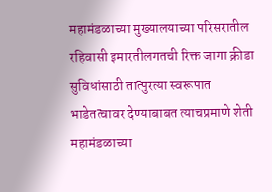महामंडळाच्या मुख्यालयाच्या परिसरातील रहिवासी इमारतीलगतची रिक्त जागा क्रीडा सुविधांसाठी तात्पुरत्या स्वरूपात भाडेतत्वावर देण्याबाबत त्याचप्रमाणे शेती महामंडळाच्या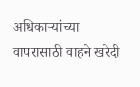अधिकाऱ्यांच्या वापरासाठी वाहने खरेदी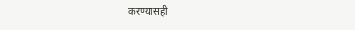करण्यासही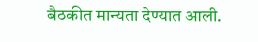बैठकीत मान्यता देण्यात आली.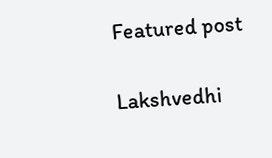Featured post

Lakshvedhi